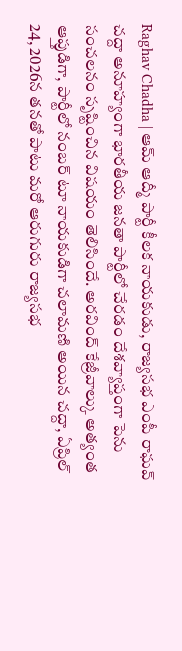Raghav Chadha | ఆమ్ ఆద్మీ పార్టీ కీలక నాయకుడు, రాజ్యసభ ఎంపీ రాఘవ్ చద్దా అనూహ్యంగా భారతీయ జనతా పార్టీలో చేరడం దేశవ్యాప్తంగా పెను సంచలనం సృష్టించిన విషయం తెలిసిందే. అరవింద్ కేజ్రీవాల్కు అత్యంత ఆప్తుడిగా, పార్టీలో నంబర్ టూ నాయకుడిగా చలామణి అయిన చద్దా, ఏప్రిల్ 24, 2026న తనతో పాటు మరో ఆరుగురు రాజ్యసభ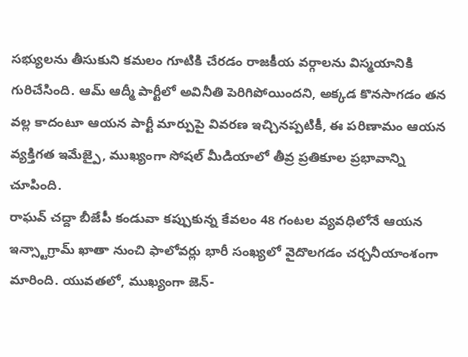సభ్యులను తీసుకుని కమలం గూటికి చేరడం రాజకీయ వర్గాలను విస్మయానికి గురిచేసింది. ఆమ్ ఆద్మీ పార్టీలో అవినీతి పెరిగిపోయిందని, అక్కడ కొనసాగడం తన వల్ల కాదంటూ ఆయన పార్టీ మార్పుపై వివరణ ఇచ్చినప్పటికీ, ఈ పరిణామం ఆయన వ్యక్తిగత ఇమేజ్పై, ముఖ్యంగా సోషల్ మీడియాలో తీవ్ర ప్రతికూల ప్రభావాన్ని చూపింది.
రాఘవ్ చద్దా బీజేపీ కండువా కప్పుకున్న కేవలం 48 గంటల వ్యవధిలోనే ఆయన ఇన్స్టాగ్రామ్ ఖాతా నుంచి ఫాలోవర్లు భారీ సంఖ్యలో వైదొలగడం చర్చనీయాంశంగా మారింది. యువతలో, ముఖ్యంగా జెన్-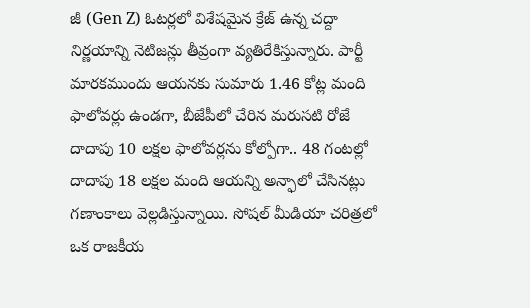జీ (Gen Z) ఓటర్లలో విశేషమైన క్రేజ్ ఉన్న చద్దా నిర్ణయాన్ని నెటిజన్లు తీవ్రంగా వ్యతిరేకిస్తున్నారు. పార్టీ మారకముందు ఆయనకు సుమారు 1.46 కోట్ల మంది ఫాలోవర్లు ఉండగా, బీజేపీలో చేరిన మరుసటి రోజే దాదాపు 10 లక్షల ఫాలోవర్లను కోల్పోగా.. 48 గంటల్లో దాదాపు 18 లక్షల మంది ఆయన్ని అన్ఫాలో చేసినట్లు గణాంకాలు వెల్లడిస్తున్నాయి. సోషల్ మీడియా చరిత్రలో ఒక రాజకీయ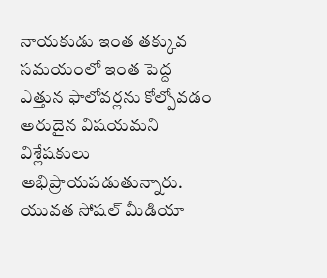నాయకుడు ఇంత తక్కువ సమయంలో ఇంత పెద్ద ఎత్తున ఫాలోవర్లను కోల్పోవడం అరుదైన విషయమని విశ్లేషకులు అభిప్రాయపడుతున్నారు. యువత సోషల్ మీడియా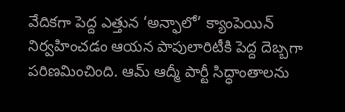వేదికగా పెద్ద ఎత్తున ‘అన్ఫాలో’ క్యాంపెయిన్ నిర్వహించడం ఆయన పాపులారిటీకి పెద్ద దెబ్బగా పరిణమించింది. ఆమ్ ఆద్మీ పార్టీ సిద్ధాంతాలను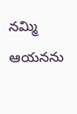నమ్మి ఆయనను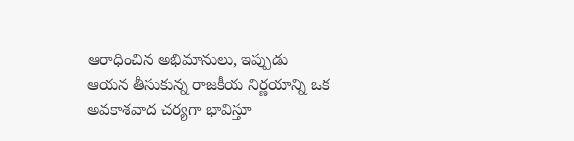ఆరాధించిన అభిమానులు, ఇప్పుడు ఆయన తీసుకున్న రాజకీయ నిర్ణయాన్ని ఒక అవకాశవాద చర్యగా భావిస్తూ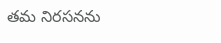తమ నిరసనను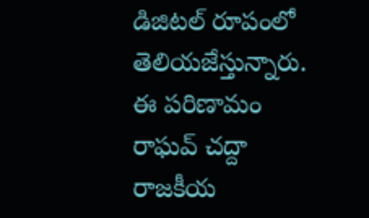డిజిటల్ రూపంలో తెలియజేస్తున్నారు. ఈ పరిణామం రాఘవ్ చద్దా రాజకీయ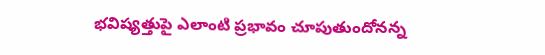భవిష్యత్తుపై ఎలాంటి ప్రభావం చూపుతుందోనన్న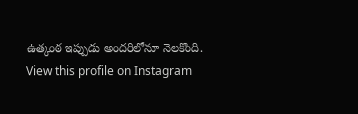ఉత్కంఠ ఇప్పుడు అందరిలోనూ నెలకొంది.
View this profile on Instagram